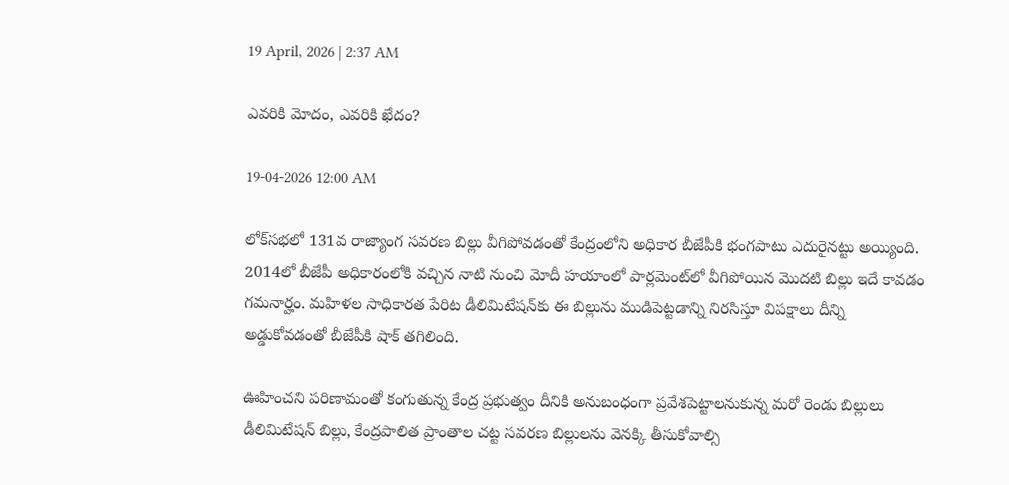19 April, 2026 | 2:37 AM

ఎవరికి మోదం, ఎవరికి ఖేదం?

19-04-2026 12:00 AM

లోక్‌సభలో 131వ రాజ్యాంగ సవరణ బిల్లు వీగిపోవడంతో కేంద్రంలోని అధికార బీజేపీకి భంగపాటు ఎదురైనట్టు అయ్యింది. 2014లో బీజేపీ అధికారంలోకి వచ్చిన నాటి నుంచి మోదీ హయాంలో పార్లమెంట్‌లో వీగిపోయిన మొదటి బిల్లు ఇదే కావడం గమనార్హం. మహిళల సాధికారత పేరిట డీలిమిటేషన్‌కు ఈ బిల్లును ముడిపెట్టడాన్ని నిరసిస్తూ విపక్షాలు దీన్ని అడ్డుకోవడంతో బీజేపీకి షాక్ తగిలింది.

ఊహించని పరిణామంతో కంగుతున్న కేంద్ర ప్రభుత్వం దీనికి అనుబంధంగా ప్రవేశపెట్టాలనుకున్న మరో రెండు బిల్లులు డీలిమిటేషన్ బిల్లు, కేంద్రపాలిత ప్రాంతాల చట్ట సవరణ బిల్లులను వెనక్కి తీసుకోవాల్సి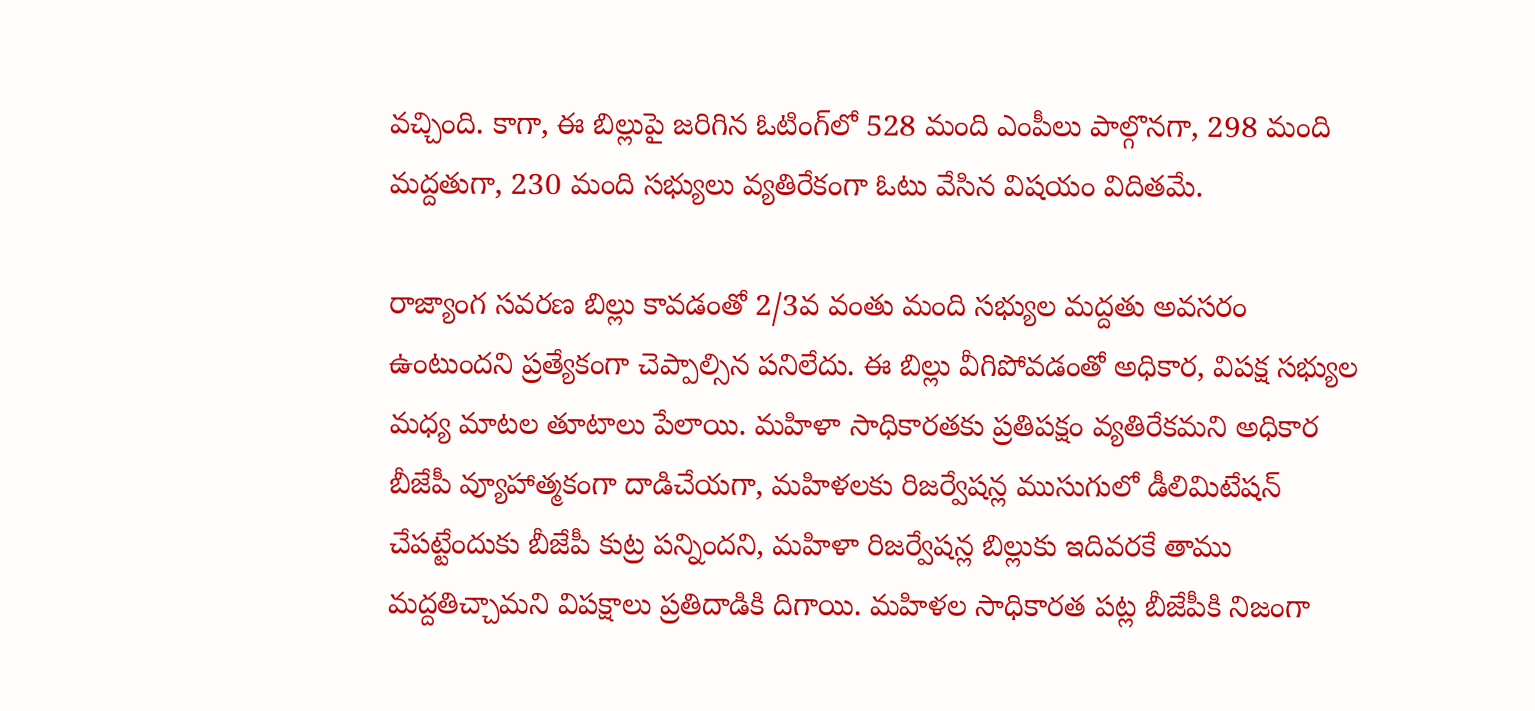వచ్చింది. కాగా, ఈ బిల్లుపై జరిగిన ఓటింగ్‌లో 528 మంది ఎంపీలు పాల్గొనగా, 298 మంది మద్దతుగా, 230 మంది సభ్యులు వ్యతిరేకంగా ఓటు వేసిన విషయం విదితమే.

రాజ్యాంగ సవరణ బిల్లు కావడంతో 2/3వ వంతు మంది సభ్యుల మద్దతు అవసరం ఉంటుందని ప్రత్యేకంగా చెప్పాల్సిన పనిలేదు. ఈ బిల్లు వీగిపోవడంతో అధికార, విపక్ష సభ్యుల మధ్య మాటల తూటాలు పేలాయి. మహిళా సాధికారతకు ప్రతిపక్షం వ్యతిరేకమని అధికార బీజేపీ వ్యూహాత్మకంగా దాడిచేయగా, మహిళలకు రిజర్వేషన్ల ముసుగులో డీలిమిటేషన్ చేపట్టేందుకు బీజేపీ కుట్ర పన్నిందని, మహిళా రిజర్వేషన్ల బిల్లుకు ఇదివరకే తాము మద్దతిచ్చామని విపక్షాలు ప్రతిదాడికి దిగాయి. మహిళల సాధికారత పట్ల బీజేపీకి నిజంగా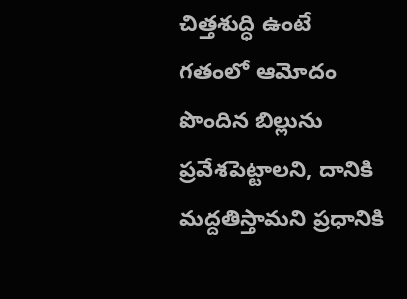చిత్తశుద్ధి ఉంటే గతంలో ఆమోదం పొందిన బిల్లును ప్రవేశపెట్టాలని, దానికి మద్దతిస్తామని ప్రధానికి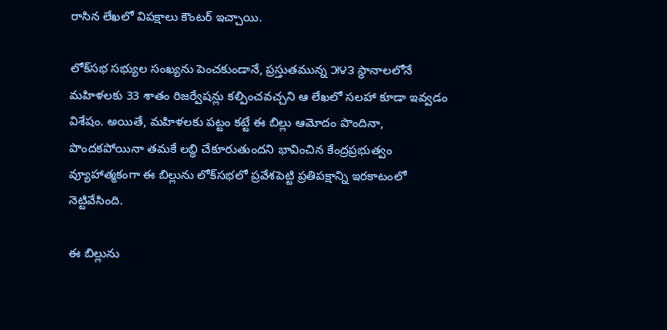రాసిన లేఖలో విపక్షాలు కౌంటర్ ఇచ్చాయి.

లోక్‌సభ సభ్యుల సంఖ్యను పెంచకుండానే, ప్రస్తుతమున్న ౫౪౩ స్థానాలలోనే మహిళలకు 33 శాతం రిజర్వేషన్లు కల్పించవచ్చని ఆ లేఖలో సలహా కూడా ఇవ్వడం విశేషం. అయితే, మహిళలకు పట్టం కట్టే ఈ బిల్లు ఆమోదం పొందినా, పొందకపోయినా తమకే లబ్ధి చేకూరుతుందని భావించిన కేంద్రప్రభుత్వం వ్యూహాత్మకంగా ఈ బిల్లును లోక్‌సభలో ప్రవేశపెట్టి ప్రతిపక్షాన్ని ఇరకాటంలో నెట్టివేసింది.

ఈ బిల్లును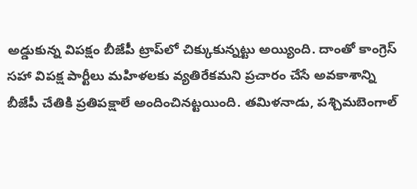అడ్డుకున్న విపక్షం బీజేపీ ట్రాప్‌లో చిక్కుకున్నట్టు అయ్యింది. దాంతో కాంగ్రెస్ సహా విపక్ష పార్టీలు మహిళలకు వ్యతిరేకమని ప్రచారం చేసే అవకాశాన్ని బీజేపీ చేతికి ప్రతిపక్షాలే అందించినట్టయింది. తమిళనాడు, పశ్చిమబెంగాల్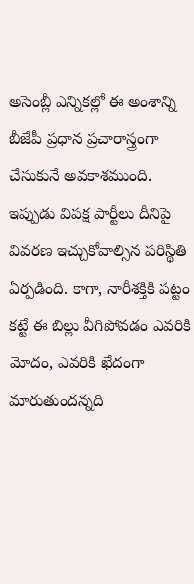అసెంబ్లీ ఎన్నికల్లో ఈ అంశాన్ని బీజేపీ ప్రధాన ప్రచారాస్త్రంగా చేసుకునే అవకాశముంది. ఇప్పుడు విపక్ష పార్టీలు దీనిపై వివరణ ఇచ్చుకోవాల్సిన పరిస్థితి ఏర్పడింది. కాగా, నారీశక్తికి పట్టం కట్టే ఈ బిల్లు వీగిపోవడం ఎవరికి మోదం, ఎవరికి ఖేదంగా మారుతుందన్నది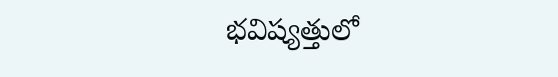భవిష్యత్తులో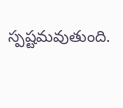స్పష్టమవుతుంది.